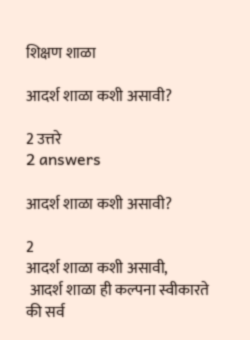शिक्षण शाळा

आदर्श शाळा कशी असावी?

2 उत्तरे
2 answers

आदर्श शाळा कशी असावी?

2
आदर्श शाळा कशी असावी,
 आदर्श शाळा ही कल्पना स्वीकारते की सर्व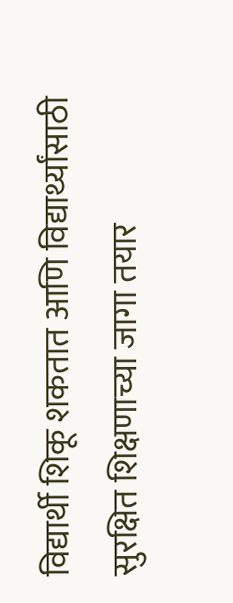विद्यार्थी शिकू शकतात आणि विद्यार्थ्यांसाठी सुरक्षित शिक्षणाच्या जागा तयार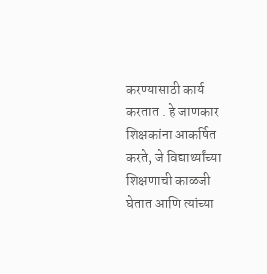करण्यासाठी कार्य करतात . हे जाणकार शिक्षकांना आकर्षित करते, जे विद्यार्थ्यांच्या शिक्षणाची काळजी घेतात आणि त्यांच्या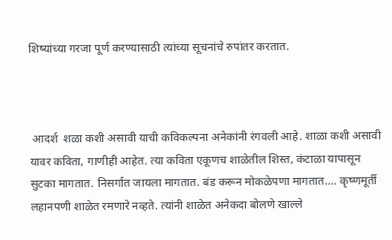शिष्यांच्या गरजा पूर्ण करण्यासाठी त्यांच्या सूचनांचे रुपांतर करतात.



 आदर्श  शळा कशी असावी याची कविकल्पना अनेकांनी रंगवली आहे. शाळा कशी असावी यावर कविता, गाणीही आहेत. त्या कविता एकूणच शाळेतील शिस्त, कंटाळा यापासून सुटका मागतात. निसर्गात जायला मागतात. बंड करून मोकळेपणा मागतात.... कृष्णमूर्ती लहानपणी शाळेत रमणारे नव्हते. त्यांनी शाळेत अनेकदा बोलणे खाल्ले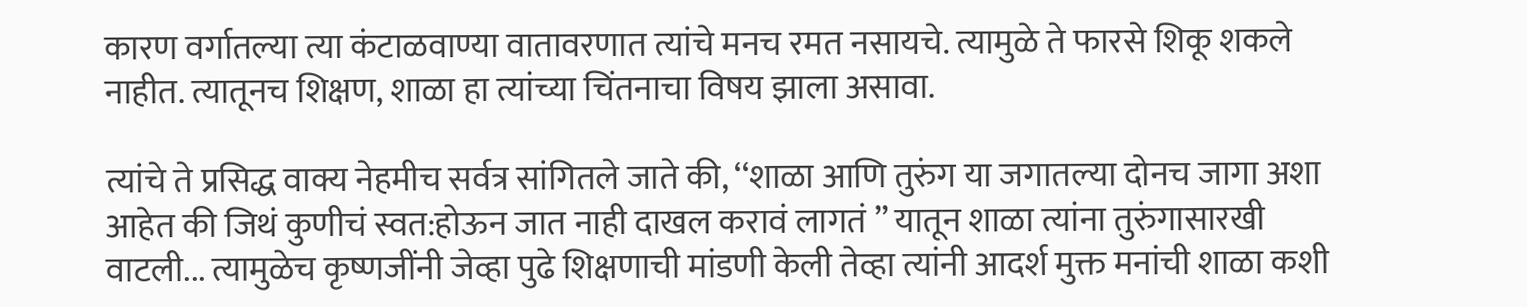कारण वर्गातल्या त्या कंटाळवाण्या वातावरणात त्यांचे मनच रमत नसायचे. त्यामुळे ते फारसे शिकू शकले नाहीत. त्यातूनच शिक्षण, शाळा हा त्यांच्या चिंतनाचा विषय झाला असावा.

त्यांचे ते प्रसिद्ध वाक्य नेहमीच सर्वत्र सांगितले जाते की, ‘‘शाळा आणि तुरुंग या जगातल्या दोनच जागा अशा आहेत की जिथं कुणीचं स्वत:होऊन जात नाही दाखल करावं लागतं ’’ यातून शाळा त्यांना तुरुंगासारखी वाटली... त्यामुळेच कृष्णजींनी जेव्हा पुढे शिक्षणाची मांडणी केली तेव्हा त्यांनी आदर्श मुक्त मनांची शाळा कशी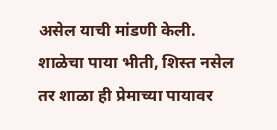असेल याची मांडणी केली. शाळेचा पाया भीती, शिस्त नसेल तर शाळा ही प्रेमाच्या पायावर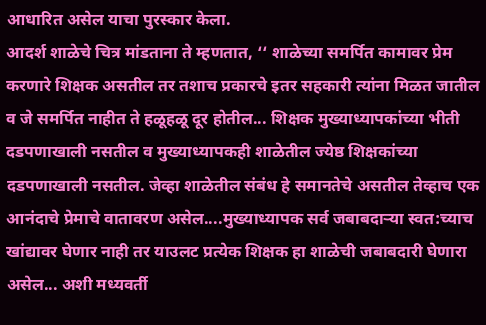आधारित असेल याचा पुरस्कार केला.
आदर्श शाळेचे चित्र मांडताना ते म्हणतात, ‘‘ शाळेच्या समर्पित कामावर प्रेम करणारे शिक्षक असतील तर तशाच प्रकारचे इतर सहकारी त्यांना मिळत जातील व जे समर्पित नाहीत ते हळूहळू दूर होतील... शिक्षक मुख्याध्यापकांच्या भीती दडपणाखाली नसतील व मुख्याध्यापकही शाळेतील ज्येष्ठ शिक्षकांच्या दडपणाखाली नसतील. जेव्हा शाळेतील संबंध हे समानतेचे असतील तेव्हाच एक आनंदाचे प्रेमाचे वातावरण असेल....मुख्याध्यापक सर्व जबाबदार्‍या स्वत:च्याच खांद्यावर घेणार नाही तर याउलट प्रत्येक शिक्षक हा शाळेची जबाबदारी घेणारा असेल... अशी मध्यवर्ती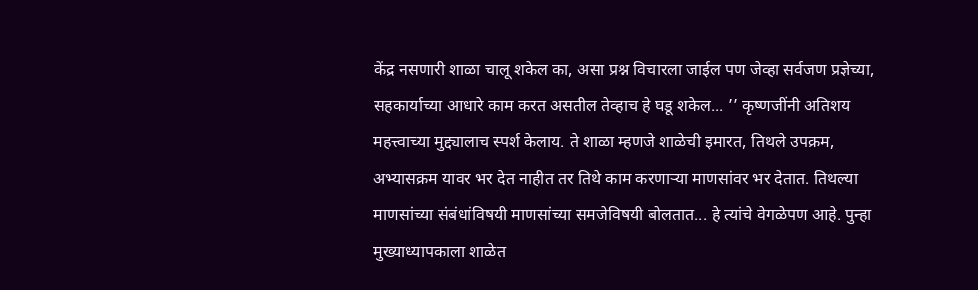केंद्र नसणारी शाळा चालू शकेल का, असा प्रश्न विचारला जाईल पण जेव्हा सर्वजण प्रज्ञेच्या, सहकार्याच्या आधारे काम करत असतील तेव्हाच हे घडू शकेल... ’’ कृष्णजींनी अतिशय महत्त्वाच्या मुद्द्यालाच स्पर्श केलाय. ते शाळा म्हणजे शाळेची इमारत, तिथले उपक्रम, अभ्यासक्रम यावर भर देत नाहीत तर तिथे काम करणार्‍या माणसांवर भर देतात. तिथल्या माणसांच्या संबंधांविषयी माणसांच्या समजेविषयी बोलतात... हे त्यांचे वेगळेपण आहे. पुन्हा मुख्याध्यापकाला शाळेत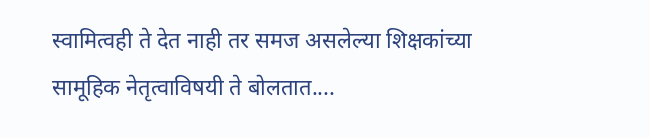स्वामित्वही ते देत नाही तर समज असलेल्या शिक्षकांच्या सामूहिक नेतृत्वाविषयी ते बोलतात....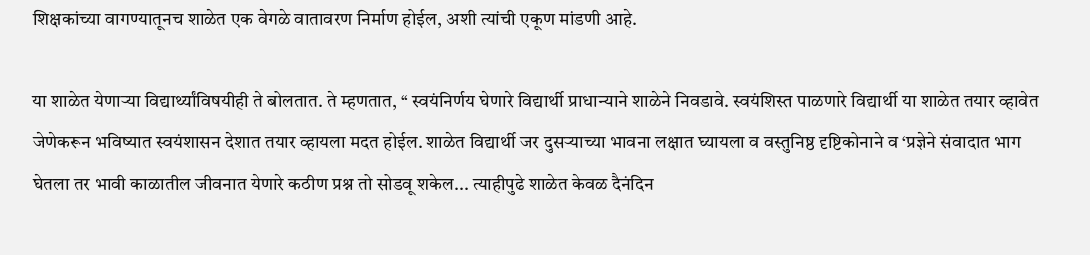शिक्षकांच्या वागण्यातूनच शाळेत एक वेगळे वातावरण निर्माण होईल, अशी त्यांची एकूण मांडणी आहे.

या शाळेत येणार्‍या विद्यार्थ्यांविषयीही ते बोलतात. ते म्हणतात, ‘‘ स्वयंनिर्णय घेणारे विद्यार्थी प्राधान्याने शाळेने निवडावे. स्वयंशिस्त पाळणारे विद्यार्थी या शाळेत तयार व्हावेत जेणेकरून भविष्यात स्वयंशासन देशात तयार व्हायला मदत होईल. शाळेत विद्यार्थी जर दुसर्‍याच्या भावना लक्षात घ्यायला व वस्तुनिष्ठ दृष्टिकोनाने व ‘प्रज्ञेने संवादात भाग घेतला तर भावी काळातील जीवनात येणारे कठीण प्रश्न तो सोडवू शकेल... त्याहीपुढे शाळेत केवळ दैनंदिन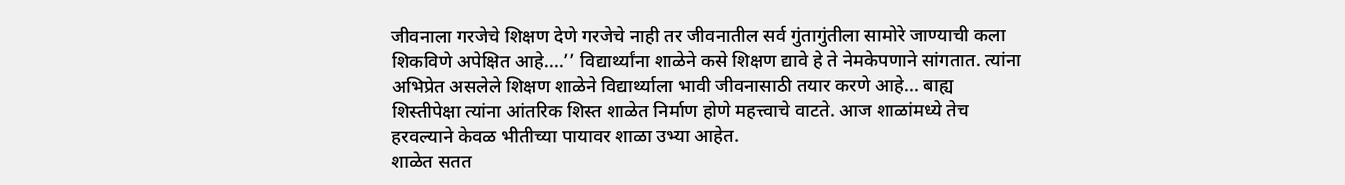जीवनाला गरजेचे शिक्षण देणे गरजेचे नाही तर जीवनातील सर्व गुंतागुंतीला सामोरे जाण्याची कला शिकविणे अपेक्षित आहे....’’ विद्यार्थ्यांना शाळेने कसे शिक्षण द्यावे हे ते नेमकेपणाने सांगतात. त्यांना अभिप्रेत असलेले शिक्षण शाळेने विद्यार्थ्याला भावी जीवनासाठी तयार करणे आहे... बाह्य शिस्तीपेक्षा त्यांना आंतरिक शिस्त शाळेत निर्माण होणे महत्त्वाचे वाटते. आज शाळांमध्ये तेच हरवल्याने केवळ भीतीच्या पायावर शाळा उभ्या आहेत.
शाळेत सतत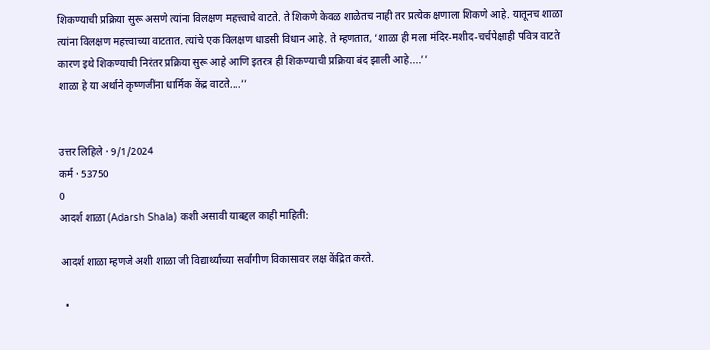शिकण्याची प्रक्रिया सुरू असणे त्यांना विलक्षण महत्त्वाचे वाटते. ते शिकणे केवळ शाळेतच नाही तर प्रत्येक क्षणाला शिकणे आहे. यातूनच शाळा त्यांना विलक्षण महत्त्वाच्या वाटतात. त्यांचे एक विलक्षण धाडसी विधान आहे. ते म्हणतात, ‘शाळा ही मला मंदिर-मशीद-चर्चपेक्षाही पवित्र वाटते कारण इथे शिकण्याची निरंतर प्रक्रिया सुरू आहे आणि इतरत्र ही शिकण्याची प्रक्रिया बंद झाली आहे....’’
शाळा हे या अर्थाने कृष्णजींना धार्मिक केंद्र वाटते....’’


उत्तर लिहिले · 9/1/2024
कर्म · 53750
0
आदर्श शाळा (Adarsh Shala) कशी असावी याबद्दल काही माहिती:

आदर्श शाळा म्हणजे अशी शाळा जी विद्यार्थ्यांच्या सर्वांगीण विकासावर लक्ष केंद्रित करते.

  •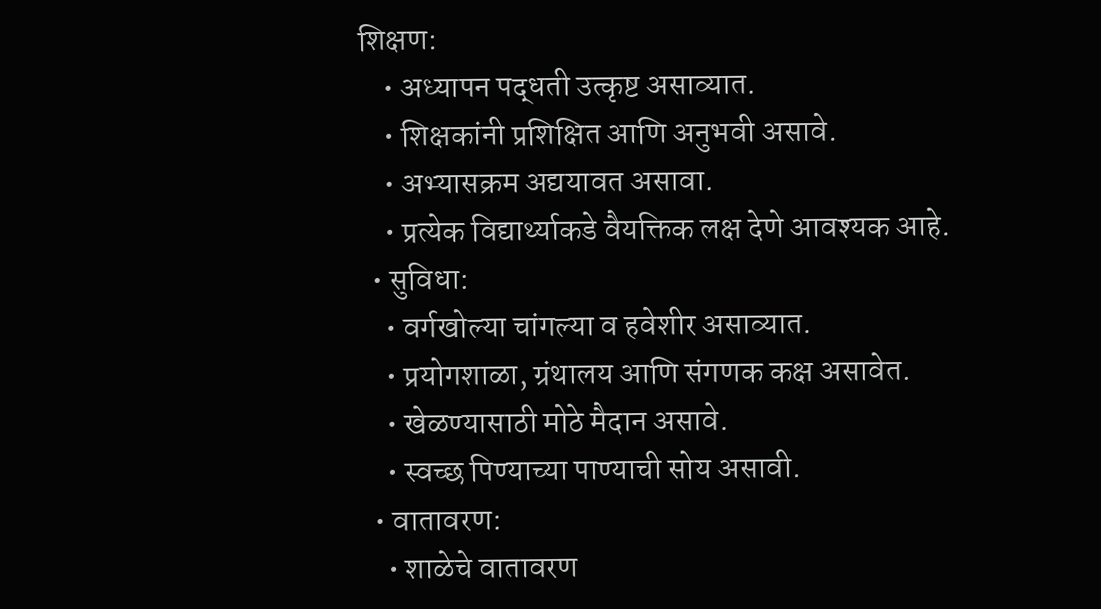शिक्षण:
    • अध्यापन पद्धती उत्कृष्ट असाव्यात.
    • शिक्षकांनी प्रशिक्षित आणि अनुभवी असावे.
    • अभ्यासक्रम अद्ययावत असावा.
    • प्रत्येक विद्यार्थ्याकडे वैयक्तिक लक्ष देणे आवश्यक आहे.
  • सुविधा:
    • वर्गखोल्या चांगल्या व हवेशीर असाव्यात.
    • प्रयोगशाळा, ग्रंथालय आणि संगणक कक्ष असावेत.
    • खेळण्यासाठी मोठे मैदान असावे.
    • स्वच्छ पिण्याच्या पाण्याची सोय असावी.
  • वातावरण:
    • शाळेचे वातावरण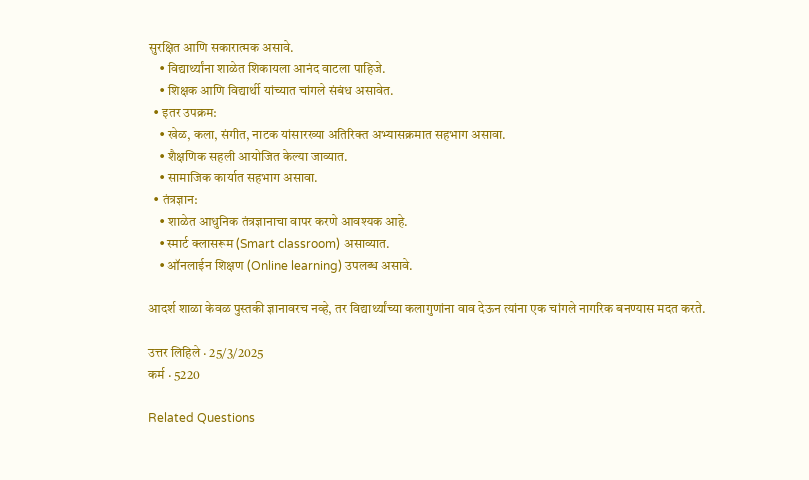सुरक्षित आणि सकारात्मक असावे.
    • विद्यार्थ्यांना शाळेत शिकायला आनंद वाटला पाहिजे.
    • शिक्षक आणि विद्यार्थी यांच्यात चांगले संबंध असावेत.
  • इतर उपक्रम:
    • खेळ, कला, संगीत, नाटक यांसारख्या अतिरिक्त अभ्यासक्रमात सहभाग असावा.
    • शैक्षणिक सहली आयोजित केल्या जाव्यात.
    • सामाजिक कार्यात सहभाग असावा.
  • तंत्रज्ञान:
    • शाळेत आधुनिक तंत्रज्ञानाचा वापर करणे आवश्यक आहे.
    • स्मार्ट क्लासरूम (Smart classroom) असाव्यात.
    • ऑनलाईन शिक्षण (Online learning) उपलब्ध असावे.

आदर्श शाळा केवळ पुस्तकी ज्ञानावरच नव्हे, तर विद्यार्थ्यांच्या कलागुणांना वाव देऊन त्यांना एक चांगले नागरिक बनण्यास मदत करते.

उत्तर लिहिले · 25/3/2025
कर्म · 5220

Related Questions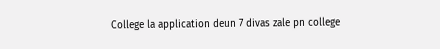College la application deun 7 divas zale pn college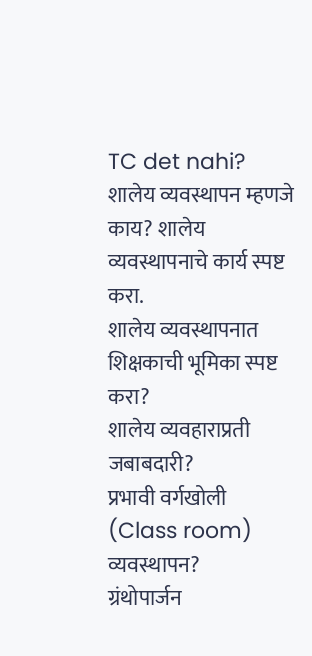TC det nahi?
शालेय व्यवस्थापन म्हणजे काय? शालेय व्यवस्थापनाचे कार्य स्पष्ट करा.
शालेय व्यवस्थापनात शिक्षकाची भूमिका स्पष्ट करा?
शालेय व्यवहाराप्रती जबाबदारी?
प्रभावी वर्गखोली (Class room) व्यवस्थापन?
ग्रंथोपार्जन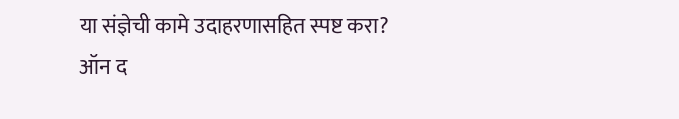या संज्ञेची कामे उदाहरणासहित स्पष्ट करा?
ऑन द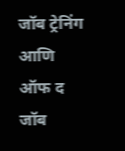जॉब ट्रेनिंग आणि ऑफ द जॉब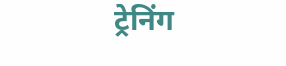ट्रेनिंग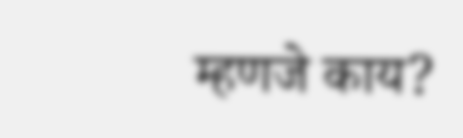म्हणजे काय?